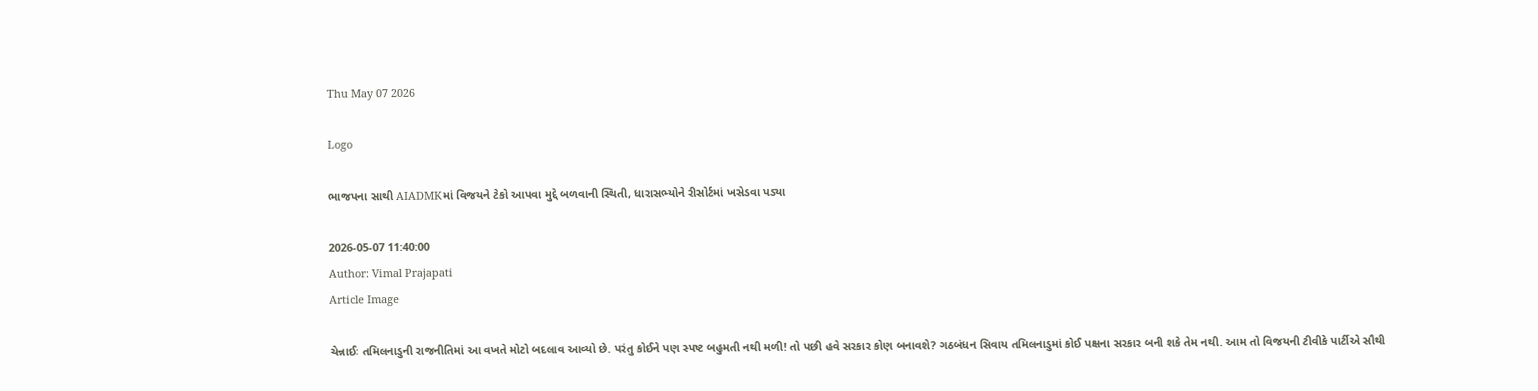Thu May 07 2026

Logo

ભાજપના સાથી AIADMKમાં વિજયને ટેકો આપવા મુદ્દે બળવાની સ્થિતી, ધારાસભ્યોને રીસોર્ટમાં ખસેડવા પડ્યા

2026-05-07 11:40:00
Author: Vimal Prajapati
Article Image

ચેન્નાઈઃ તમિલનાડુની રાજનીતિમાં આ વખતે મોટો બદલાવ આવ્યો છે. પરંતુ કોઈને પણ સ્પષ્ટ બહુમતી નથી મળી! તો પછી હવે સરકાર કોણ બનાવશે? ગઠબંધન સિવાય તમિલનાડુમાં કોઈ પક્ષના સરકાર બની શકે તેમ નથી. આમ તો વિજયની ટીવીકે પાર્ટીએ સૌથી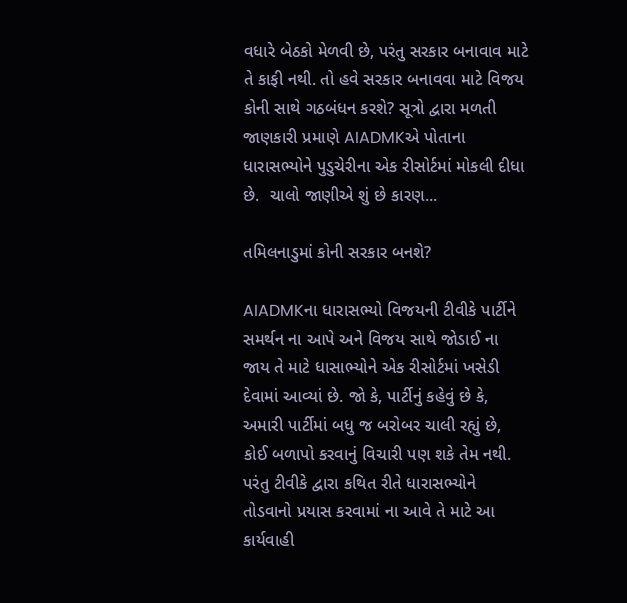વધારે બેઠકો મેળવી છે, પરંતુ સરકાર બનાવાવ માટે તે કાફી નથી. તો હવે સરકાર બનાવવા માટે વિજય કોની સાથે ગઠબંધન કરશે? સૂત્રો દ્વારા મળતી જાણકારી પ્રમાણે AIADMKએ પોતાના ધારાસભ્યોને પુડુચેરીના એક રીસોર્ટમાં મોકલી દીધા છે.  ચાલો જાણીએ શું છે કારણ...

તમિલનાડુમાં કોની સરકાર બનશે?

AIADMKના ધારાસભ્યો વિજયની ટીવીકે પાર્ટીને સમર્થન ના આપે અને વિજય સાથે જોડાઈ ના જાય તે માટે ધાસાભ્યોને એક રીસોર્ટમાં ખસેડી દેવામાં આવ્યાં છે. જો કે, પાર્ટીનું કહેવું છે કે, અમારી પાર્ટીમાં બધુ જ બરોબર ચાલી રહ્યું છે, કોઈ બળાપો કરવાનું વિચારી પણ શકે તેમ નથી. પરંતુ ટીવીકે દ્વારા કથિત રીતે ધારાસભ્યોને તોડવાનો પ્રયાસ કરવામાં ના આવે તે માટે આ કાર્યવાહી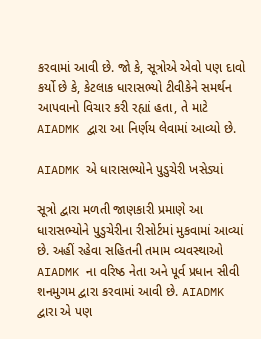કરવામાં આવી છે. જો કે, સૂત્રોએ એવો પણ દાવો કર્યો છે કે, કેટલાક ધારાસભ્યો ટીવીકેને સમર્થન આપવાનો વિચાર કરી રહ્યાં હતા, તે માટે AIADMK દ્વારા આ નિર્ણય લેવામાં આવ્યો છે.

AIADMK એ ધારાસભ્યોને પુડુચેરી ખસેડ્યાં

સૂત્રો દ્વારા મળતી જાણકારી પ્રમાણે આ ધારાસભ્યોને પુડુચેરીના રીસોર્ટમાં મુકવામાં આવ્યાં છે. અહીં રહેવા સહિતની તમામ વ્યવસ્થાઓ AIADMK ના વરિષ્ઠ નેતા અને પૂર્વ પ્રધાન સીવી શનમુગમ દ્વારા કરવામાં આવી છે. AIADMK દ્વારા એ પણ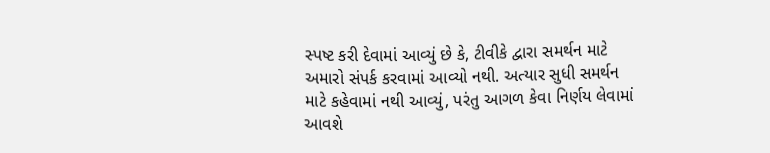સ્પષ્ટ કરી દેવામાં આવ્યું છે કે, ટીવીકે દ્વારા સમર્થન માટે અમારો સંપર્ક કરવામાં આવ્યો નથી. અત્યાર સુધી સમર્થન માટે કહેવામાં નથી આવ્યું, પરંતુ આગળ કેવા નિર્ણય લેવામાં આવશે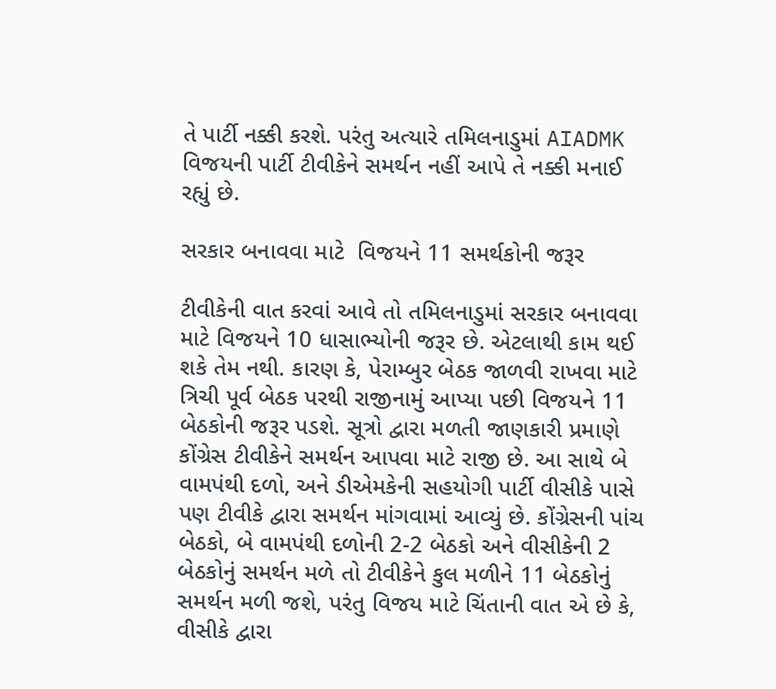તે પાર્ટી નક્કી કરશે. પરંતુ અત્યારે તમિલનાડુમાં AIADMK વિજયની પાર્ટી ટીવીકેને સમર્થન નહીં આપે તે નક્કી મનાઈ રહ્યું છે.

સરકાર બનાવવા માટે  વિજયને 11 સમર્થકોની જરૂર

ટીવીકેની વાત કરવાં આવે તો તમિલનાડુમાં સરકાર બનાવવા માટે વિજયને 10 ધાસાભ્યોની જરૂર છે. એટલાથી કામ થઈ શકે તેમ નથી. કારણ કે, પેરામ્બુર બેઠક જાળવી રાખવા માટે ત્રિચી પૂર્વ બેઠક પરથી રાજીનામું આપ્યા પછી વિજયને 11 બેઠકોની જરૂર પડશે. સૂત્રો દ્વારા મળતી જાણકારી પ્રમાણે કોંગ્રેસ ટીવીકેને સમર્થન આપવા માટે રાજી છે. આ સાથે બે વામપંથી દળો, અને ડીએમકેની સહયોગી પાર્ટી વીસીકે પાસે પણ ટીવીકે દ્વારા સમર્થન માંગવામાં આવ્યું છે. કોંગ્રેસની પાંચ બેઠકો, બે વામપંથી દળોની 2-2 બેઠકો અને વીસીકેની 2 બેઠકોનું સમર્થન મળે તો ટીવીકેને કુલ મળીને 11 બેઠકોનું સમર્થન મળી જશે, પરંતુ વિજય માટે ચિંતાની વાત એ છે કે, વીસીકે દ્વારા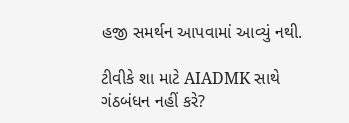હજી સમર્થન આપવામાં આવ્યું નથી.

ટીવીકે શા માટે AIADMK સાથે ગંઠબંધન નહીં કરે?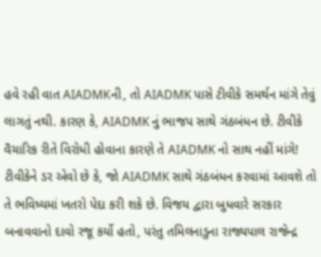હવે રહી વાત AIADMKની, તો AIADMK પાસે ટીવીકે સમર્થન માંગે તેવું લાગતું નથી. કારણ કે, AIADMK નું ભાજપ સાથે ગંઠબંધન છે. ટીવીકે વૈચારિક રીતે વિરોધી હોવાના કારણે તે AIADMK નો સાથ નહીં માંગે! ટીવીકેને ડર એવો છે કે, જો AIADMK સાથે ગંઠબંધન કરવામાં આવશે તો તે ભવિષ્યમાં ખતરો પેદા કરી શકે છે. વિજય દ્વારા બુધવારે સરકાર બનાવવાનો દાવો રજૂ કર્યો હતો, પરંતુ તમિલનાડુના રાજ્યપાલ રાજેન્દ્ર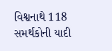વિશ્વનાથે 118 સમર્થકોની યાદી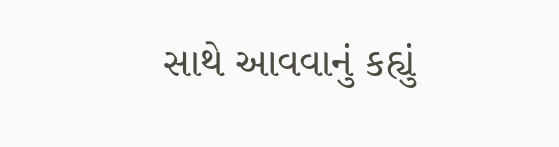સાથે આવવાનું કહ્યું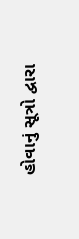હોવાનું સૂત્રો દ્વારા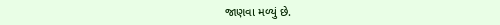જાણવા મળ્યું છે.